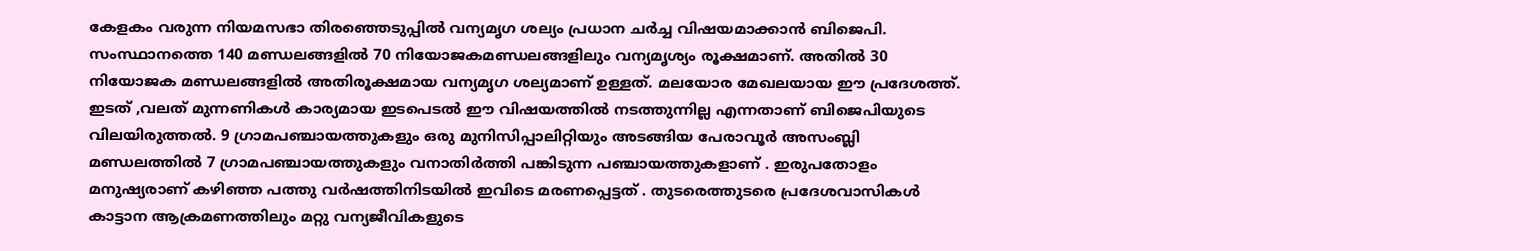കേളകം വരുന്ന നിയമസഭാ തിരഞ്ഞെടുപ്പിൽ വന്യമൃഗ ശല്യം പ്രധാന ചർച്ച വിഷയമാക്കാൻ ബിജെപി. സംസ്ഥാനത്തെ 140 മണ്ഡലങ്ങളിൽ 70 നിയോജകമണ്ഡലങ്ങളിലും വന്യമൃശ്യം രൂക്ഷമാണ്. അതിൽ 30 നിയോജക മണ്ഡലങ്ങളിൽ അതിരൂക്ഷമായ വന്യമൃഗ ശല്യമാണ് ഉള്ളത്. മലയോര മേഖലയായ ഈ പ്രദേശത്ത്. ഇടത് ,വലത് മുന്നണികൾ കാര്യമായ ഇടപെടൽ ഈ വിഷയത്തിൽ നടത്തുന്നില്ല എന്നതാണ് ബിജെപിയുടെ വിലയിരുത്തൽ. 9 ഗ്രാമപഞ്ചായത്തുകളും ഒരു മുനിസിപ്പാലിറ്റിയും അടങ്ങിയ പേരാവൂർ അസംബ്ലി മണ്ഡലത്തിൽ 7 ഗ്രാമപഞ്ചായത്തുകളും വനാതിർത്തി പങ്കിടുന്ന പഞ്ചായത്തുകളാണ് . ഇരുപതോളം മനുഷ്യരാണ് കഴിഞ്ഞ പത്തു വർഷത്തിനിടയിൽ ഇവിടെ മരണപ്പെട്ടത് . തുടരെത്തുടരെ പ്രദേശവാസികൾ കാട്ടാന ആക്രമണത്തിലും മറ്റു വന്യജീവികളുടെ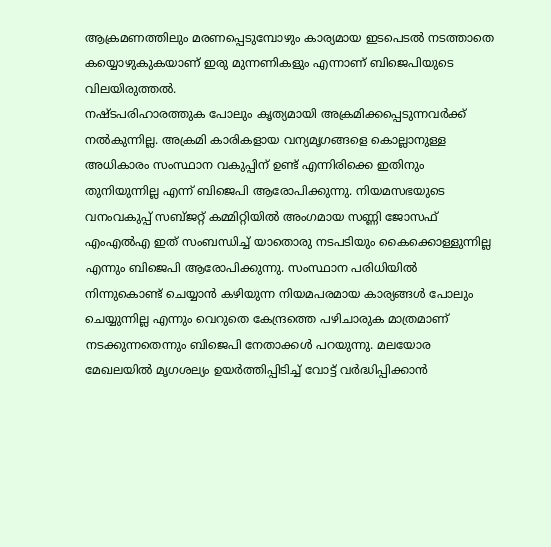ആക്രമണത്തിലും മരണപ്പെടുമ്പോഴും കാര്യമായ ഇടപെടൽ നടത്താതെ കയ്യൊഴുകുകയാണ് ഇരു മുന്നണികളും എന്നാണ് ബിജെപിയുടെ വിലയിരുത്തൽ.
നഷ്ടപരിഹാരത്തുക പോലും കൃത്യമായി അക്രമിക്കപ്പെടുന്നവർക്ക് നൽകുന്നില്ല. അക്രമി കാരികളായ വന്യമൃഗങ്ങളെ കൊല്ലാനുള്ള അധികാരം സംസ്ഥാന വകുപ്പിന് ഉണ്ട് എന്നിരിക്കെ ഇതിനും തുനിയുന്നില്ല എന്ന് ബിജെപി ആരോപിക്കുന്നു. നിയമസഭയുടെ വനംവകുപ്പ് സബ്ജറ്റ് കമ്മിറ്റിയിൽ അംഗമായ സണ്ണി ജോസഫ് എംഎൽഎ ഇത് സംബന്ധിച്ച് യാതൊരു നടപടിയും കൈക്കൊള്ളുന്നില്ല എന്നും ബിജെപി ആരോപിക്കുന്നു. സംസ്ഥാന പരിധിയിൽ നിന്നുകൊണ്ട് ചെയ്യാൻ കഴിയുന്ന നിയമപരമായ കാര്യങ്ങൾ പോലും ചെയ്യുന്നില്ല എന്നും വെറുതെ കേന്ദ്രത്തെ പഴിചാരുക മാത്രമാണ് നടക്കുന്നതെന്നും ബിജെപി നേതാക്കൾ പറയുന്നു. മലയോര മേഖലയിൽ മൃഗശല്യം ഉയർത്തിപ്പിടിച്ച് വോട്ട് വർദ്ധിപ്പിക്കാൻ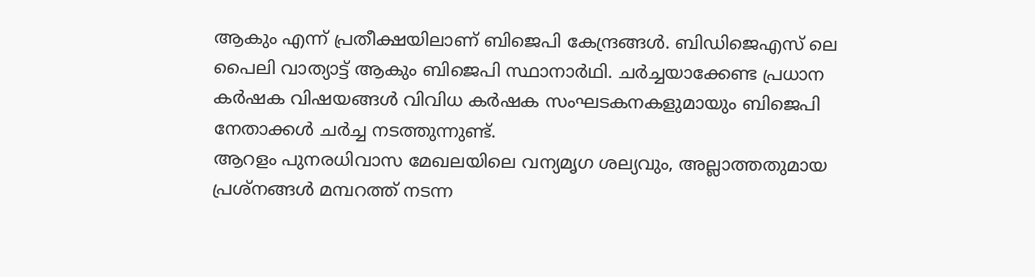ആകും എന്ന് പ്രതീക്ഷയിലാണ് ബിജെപി കേന്ദ്രങ്ങൾ. ബിഡിജെഎസ് ലെ പൈലി വാത്യാട്ട് ആകും ബിജെപി സ്ഥാനാർഥി. ചർച്ചയാക്കേണ്ട പ്രധാന കർഷക വിഷയങ്ങൾ വിവിധ കർഷക സംഘടകനകളുമായും ബിജെപി നേതാക്കൾ ചർച്ച നടത്തുന്നുണ്ട്.
ആറളം പുനരധിവാസ മേഖലയിലെ വന്യമൃഗ ശല്യവും, അല്ലാത്തതുമായ പ്രശ്നങ്ങൾ മമ്പറത്ത് നടന്ന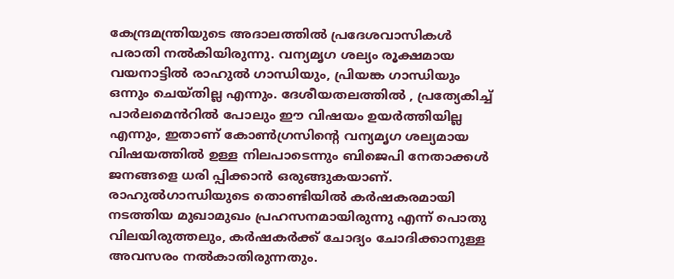കേന്ദ്രമന്ത്രിയുടെ അദാലത്തിൽ പ്രദേശവാസികൾ പരാതി നൽകിയിരുന്നു. വന്യമൃഗ ശല്യം രൂക്ഷമായ വയനാട്ടിൽ രാഹുൽ ഗാന്ധിയും, പ്രിയങ്ക ഗാന്ധിയും ഒന്നും ചെയ്തില്ല എന്നും. ദേശീയതലത്തിൽ , പ്രത്യേകിച്ച് പാർലമെൻറിൽ പോലും ഈ വിഷയം ഉയർത്തിയില്ല എന്നും, ഇതാണ് കോൺഗ്രസിന്റെ വന്യമൃഗ ശല്യമായ വിഷയത്തിൽ ഉള്ള നിലപാടെന്നും ബിജെപി നേതാക്കൾ ജനങ്ങളെ ധരി പ്പിക്കാൻ ഒരുങ്ങുകയാണ്. രാഹുൽഗാന്ധിയുടെ തൊണ്ടിയിൽ കർഷകരമായി നടത്തിയ മുഖാമുഖം പ്രഹസനമായിരുന്നു എന്ന് പൊതു വിലയിരുത്തലും, കർഷകർക്ക് ചോദ്യം ചോദിക്കാനുള്ള അവസരം നൽകാതിരുന്നതും.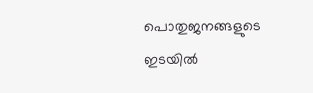പൊതുജനങ്ങളുടെ ഇടയിൽ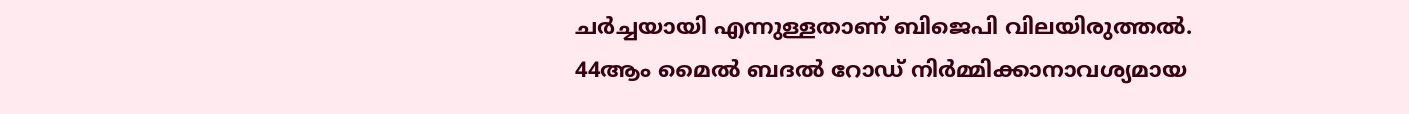ചർച്ചയായി എന്നുള്ളതാണ് ബിജെപി വിലയിരുത്തൽ.
44ആം മൈൽ ബദൽ റോഡ് നിർമ്മിക്കാനാവശ്യമായ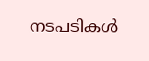നടപടികൾ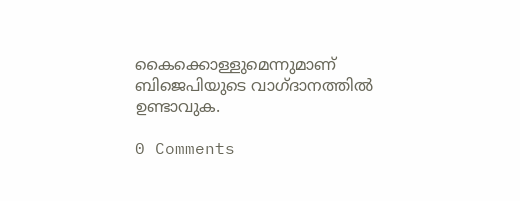കൈക്കൊള്ളുമെന്നുമാണ് ബിജെപിയുടെ വാഗ്ദാനത്തിൽ ഉണ്ടാവുക.

0 Comments